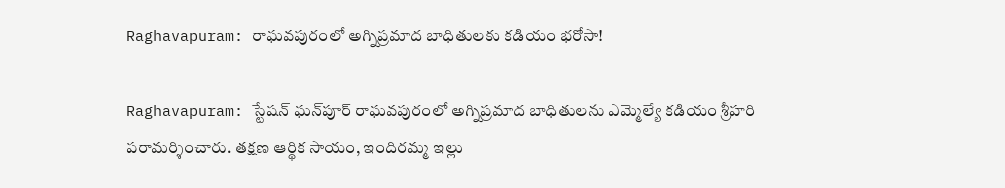Raghavapuram: రాఘవపురంలో అగ్నిప్రమాద బాధితులకు కడియం భరోసా!

Raghavapuram: స్టేషన్ ఘన్‌పూర్ రాఘవపురంలో అగ్నిప్రమాద బాధితులను ఎమ్మెల్యే కడియం శ్రీహరి పరామర్శించారు. తక్షణ ఆర్థిక సాయం, ఇందిరమ్మ ఇల్లు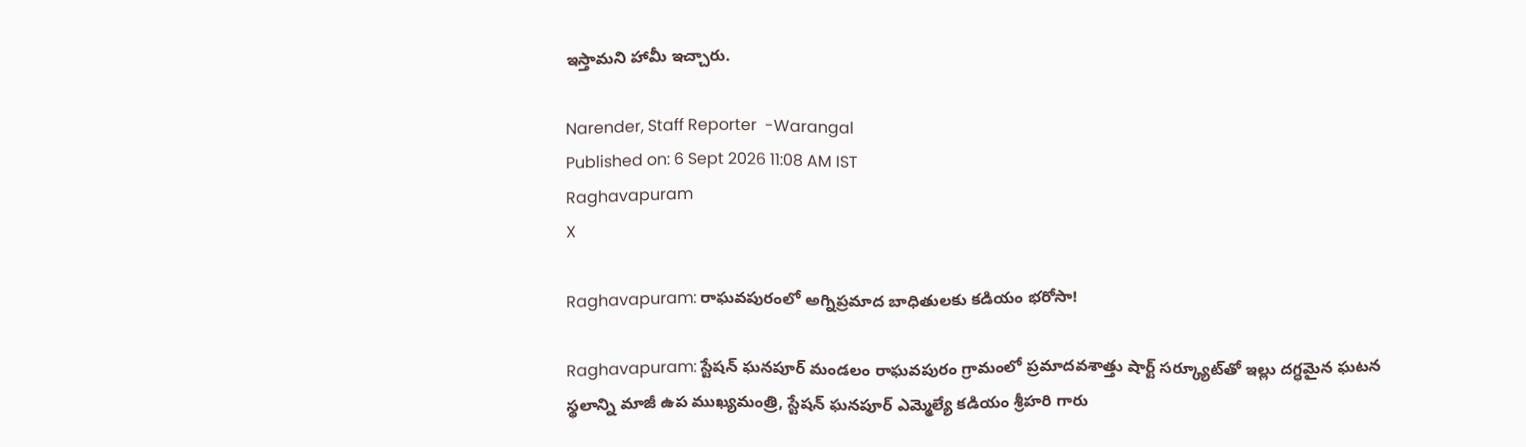ఇస్తామని హామీ ఇచ్చారు.

Narender, Staff Reporter  -Warangal
Published on: 6 Sept 2026 11:08 AM IST
Raghavapuram
X

Raghavapuram: రాఘవపురంలో అగ్నిప్రమాద బాధితులకు కడియం భరోసా!

Raghavapuram: స్టేషన్ ఘనపూర్ మండలం రాఘవపురం గ్రామంలో ప్రమాదవశాత్తు షార్ట్ సర్క్యూట్‌తో ఇల్లు దగ్ధమైన ఘటన స్థలాన్ని మాజీ ఉప ముఖ్యమంత్రి, స్టేషన్ ఘనపూర్ ఎమ్మెల్యే కడియం శ్రీహరి గారు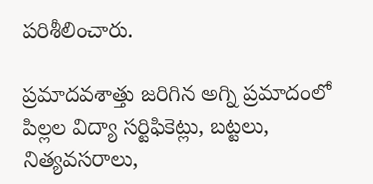పరిశీలించారు.

ప్రమాదవశాత్తు జరిగిన అగ్ని ప్రమాదంలో పిల్లల విద్యా సర్టిఫికెట్లు, బట్టలు, నిత్యవసరాలు,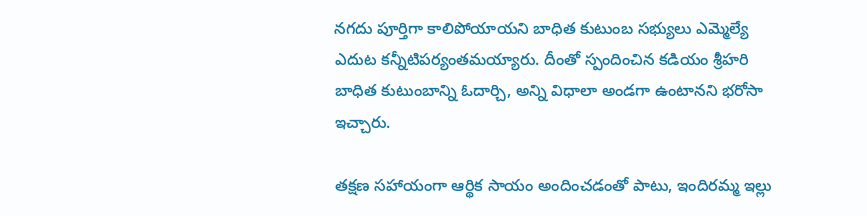నగదు పూర్తిగా కాలిపోయాయని బాధిత కుటుంబ సభ్యులు ఎమ్మెల్యే ఎదుట కన్నీటిపర్యంతమయ్యారు. దీంతో స్పందించిన కడియం శ్రీహరి బాధిత కుటుంబాన్ని ఓదార్చి, అన్ని విధాలా అండగా ఉంటానని భరోసా ఇచ్చారు.

తక్షణ సహాయంగా ఆర్థిక సాయం అందించడంతో పాటు, ఇందిరమ్మ ఇల్లు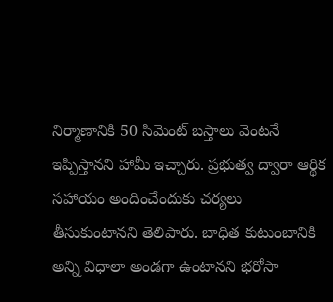నిర్మాణానికి 50 సిమెంట్ బస్తాలు వెంటనే ఇప్పిస్తానని హామీ ఇచ్చారు. ప్రభుత్వ ద్వారా ఆర్థిక సహాయం అందించేందుకు చర్యలు తీసుకుంటానని తెలిపారు. బాధిత కుటుంబానికి అన్ని విధాలా అండగా ఉంటానని భరోసా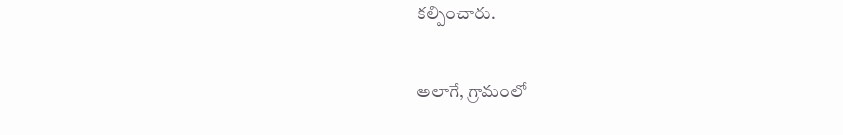కల్పించారు.

అలాగే, గ్రామంలో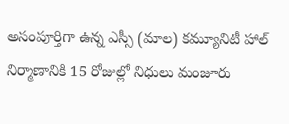అసంపూర్తిగా ఉన్న ఎస్సీ (మాల) కమ్యూనిటీ హాల్ నిర్మాణానికి 15 రోజుల్లో నిధులు మంజూరు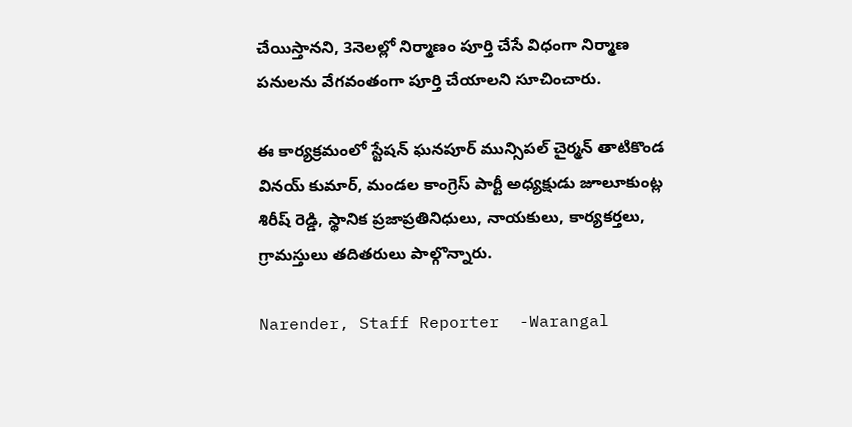చేయిస్తానని, 3నెలల్లో నిర్మాణం పూర్తి చేసే విధంగా నిర్మాణ పనులను వేగవంతంగా పూర్తి చేయాలని సూచించారు.

ఈ కార్యక్రమంలో స్టేషన్ ఘనపూర్ మున్సిపల్ చైర్మన్ తాటికొండ వినయ్ కుమార్, మండల కాంగ్రెస్ పార్టీ అధ్యక్షుడు జూలూకుంట్ల శిరీష్ రెడ్డి, స్థానిక ప్రజాప్రతినిధులు, నాయకులు, కార్యకర్తలు, గ్రామస్తులు తదితరులు పాల్గొన్నారు.

Narender, Staff Reporter  -Warangal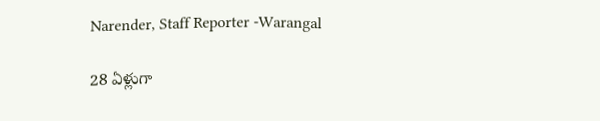Narender, Staff Reporter -Warangal

28 ఏళ్లుగా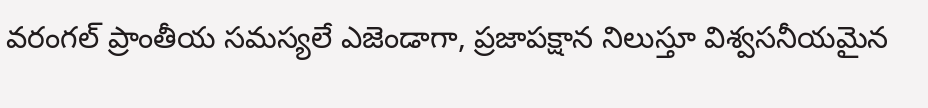వరంగల్ ప్రాంతీయ సమస్యలే ఎజెండాగా, ప్రజాపక్షాన నిలుస్తూ విశ్వసనీయమైన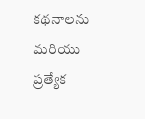కథనాలను మరియు ప్రత్యేక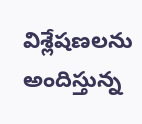విశ్లేషణలను అందిస్తున్న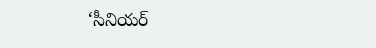‘సీనియర్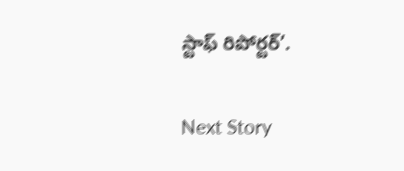స్టాఫ్ రిపోర్టర్’.

Next Story